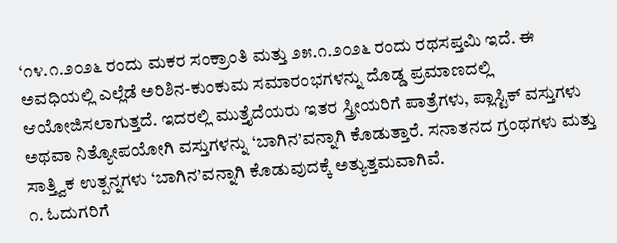‘೧೪.೧.೨೦೨೬ ರಂದು ಮಕರ ಸಂಕ್ರಾಂತಿ ಮತ್ತು ೨೫.೧.೨೦೨೬ ರಂದು ರಥಸಪ್ತಮಿ ಇದೆ. ಈ ಅವಧಿಯಲ್ಲಿ ಎಲ್ಲೆಡೆ ಅರಿಶಿನ-ಕುಂಕುಮ ಸಮಾರಂಭಗಳನ್ನು ದೊಡ್ಡ ಪ್ರಮಾಣದಲ್ಲಿ ಆಯೋಜಿಸಲಾಗುತ್ತದೆ. ಇದರಲ್ಲಿ ಮುತ್ತೈದೆಯರು ಇತರ ಸ್ತ್ರೀಯರಿಗೆ ಪಾತ್ರೆಗಳು, ಪ್ಲಾಸ್ಟಿಕ್ ವಸ್ತುಗಳು ಅಥವಾ ನಿತ್ಯೋಪಯೋಗಿ ವಸ್ತುಗಳನ್ನು ‘ಬಾಗಿನ’ವನ್ನಾಗಿ ಕೊಡುತ್ತಾರೆ. ಸನಾತನದ ಗ್ರಂಥಗಳು ಮತ್ತು ಸಾತ್ತ್ವಿಕ ಉತ್ಪನ್ನಗಳು ‘ಬಾಗಿನ’ವನ್ನಾಗಿ ಕೊಡುವುದಕ್ಕೆ ಅತ್ಯುತ್ತಮವಾಗಿವೆ.
೧. ಓದುಗರಿಗೆ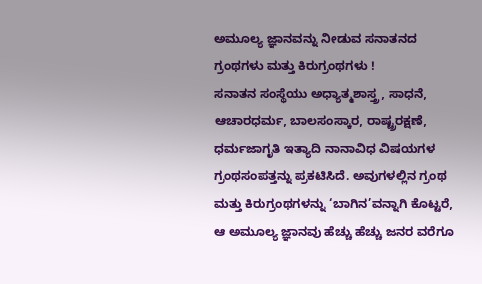ಅಮೂಲ್ಯ ಜ್ಞಾನವನ್ನು ನೀಡುವ ಸನಾತನದ ಗ್ರಂಥಗಳು ಮತ್ತು ಕಿರುಗ್ರಂಥಗಳು !
ಸನಾತನ ಸಂಸ್ಥೆಯು ಅಧ್ಯಾತ್ಮಶಾಸ್ತ್ರ, ಸಾಧನೆ, ಆಚಾರಧರ್ಮ, ಬಾಲಸಂಸ್ಕಾರ, ರಾಷ್ಟ್ರರಕ್ಷಣೆ, ಧರ್ಮಜಾಗೃತಿ ಇತ್ಯಾದಿ ನಾನಾವಿಧ ವಿಷಯಗಳ ಗ್ರಂಥಸಂಪತ್ತನ್ನು ಪ್ರಕಟಿಸಿದೆ. ಅವುಗಳಲ್ಲಿನ ಗ್ರಂಥ ಮತ್ತು ಕಿರುಗ್ರಂಥಗಳನ್ನು ‘ಬಾಗಿನ’ವನ್ನಾಗಿ ಕೊಟ್ಟರೆ, ಆ ಅಮೂಲ್ಯ ಜ್ಞಾನವು ಹೆಚ್ಚು ಹೆಚ್ಚು ಜನರ ವರೆಗೂ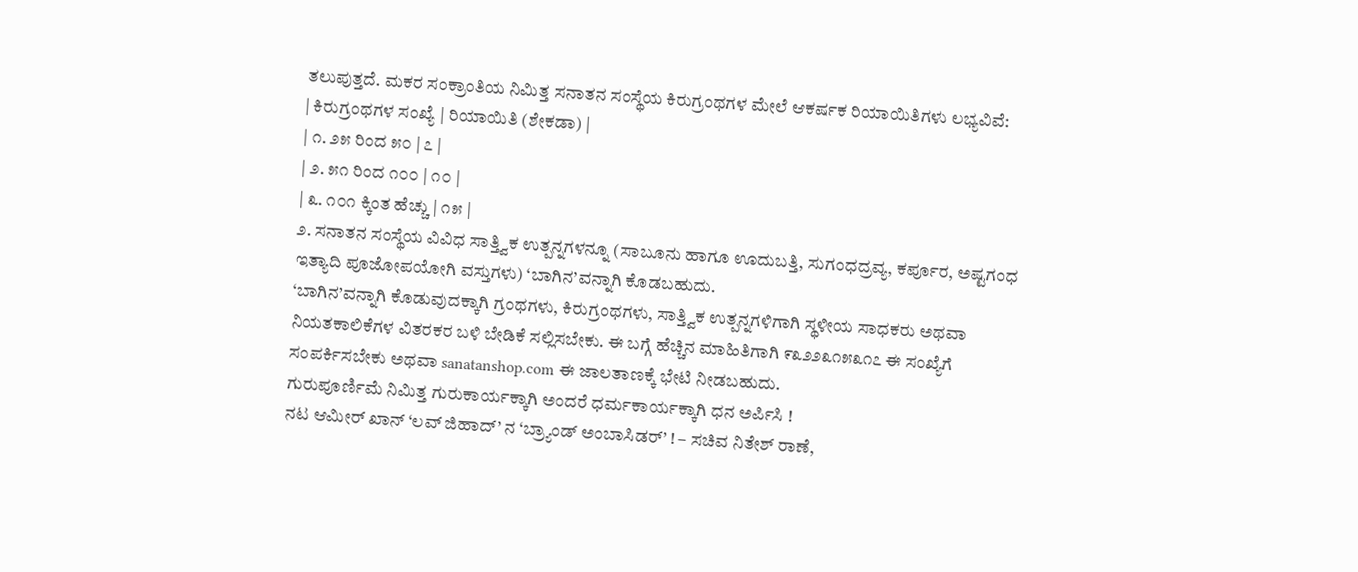ತಲುಪುತ್ತದೆ. ಮಕರ ಸಂಕ್ರಾಂತಿಯ ನಿಮಿತ್ತ ಸನಾತನ ಸಂಸ್ಥೆಯ ಕಿರುಗ್ರಂಥಗಳ ಮೇಲೆ ಆಕರ್ಷಕ ರಿಯಾಯಿತಿಗಳು ಲಭ್ಯವಿವೆ:
| ಕಿರುಗ್ರಂಥಗಳ ಸಂಖ್ಯೆ | ರಿಯಾಯಿತಿ (ಶೇಕಡಾ) |
| ೧. ೨೫ ರಿಂದ ೫೦ | ೭ |
| ೨. ೫೧ ರಿಂದ ೧೦೦ | ೧೦ |
| ೩. ೧೦೧ ಕ್ಕಿಂತ ಹೆಚ್ಚು | ೧೫ |
೨. ಸನಾತನ ಸಂಸ್ಥೆಯ ವಿವಿಧ ಸಾತ್ತ್ವಿಕ ಉತ್ಪನ್ನಗಳನ್ನೂ (ಸಾಬೂನು ಹಾಗೂ ಊದುಬತ್ತಿ, ಸುಗಂಧದ್ರವ್ಯ, ಕರ್ಪೂರ, ಅಷ್ಟಗಂಧ ಇತ್ಯಾದಿ ಪೂಜೋಪಯೋಗಿ ವಸ್ತುಗಳು) ‘ಬಾಗಿನ’ವನ್ನಾಗಿ ಕೊಡಬಹುದು.
‘ಬಾಗಿನ’ವನ್ನಾಗಿ ಕೊಡುವುದಕ್ಕಾಗಿ ಗ್ರಂಥಗಳು, ಕಿರುಗ್ರಂಥಗಳು, ಸಾತ್ತ್ವಿಕ ಉತ್ಪನ್ನಗಳಿಗಾಗಿ ಸ್ಥಳೀಯ ಸಾಧಕರು ಅಥವಾ ನಿಯತಕಾಲಿಕೆಗಳ ವಿತರಕರ ಬಳಿ ಬೇಡಿಕೆ ಸಲ್ಲಿಸಬೇಕು. ಈ ಬಗ್ಗೆ ಹೆಚ್ಚಿನ ಮಾಹಿತಿಗಾಗಿ ೯೩೨೨೩೧೫೩೧೭ ಈ ಸಂಖ್ಯೆಗೆ ಸಂಪರ್ಕಿಸಬೇಕು ಅಥವಾ sanatanshop.com ಈ ಜಾಲತಾಣಕ್ಕೆ ಭೇಟಿ ನೀಡಬಹುದು.
ಗುರುಪೂರ್ಣಿಮೆ ನಿಮಿತ್ತ ಗುರುಕಾರ್ಯಕ್ಕಾಗಿ ಅಂದರೆ ಧರ್ಮಕಾರ್ಯಕ್ಕಾಗಿ ಧನ ಅರ್ಪಿಸಿ !
ನಟ ಆಮೀರ್ ಖಾನ್ ‘ಲವ್ ಜಿಹಾದ್’ ನ ‘ಬ್ರ್ಯಾಂಡ್ ಅಂಬಾಸಿಡರ್’ ! – ಸಚಿವ ನಿತೇಶ್ ರಾಣೆ,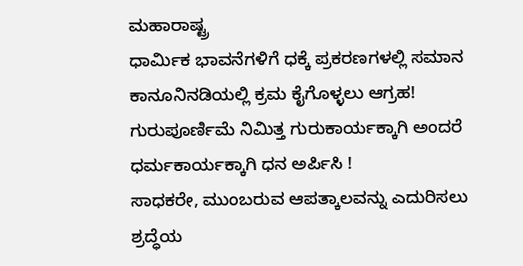ಮಹಾರಾಷ್ಟ್ರ
ಧಾರ್ಮಿಕ ಭಾವನೆಗಳಿಗೆ ಧಕ್ಕೆ ಪ್ರಕರಣಗಳಲ್ಲಿ ಸಮಾನ ಕಾನೂನಿನಡಿಯಲ್ಲಿ ಕ್ರಮ ಕೈಗೊಳ್ಳಲು ಆಗ್ರಹ!
ಗುರುಪೂರ್ಣಿಮೆ ನಿಮಿತ್ತ ಗುರುಕಾರ್ಯಕ್ಕಾಗಿ ಅಂದರೆ ಧರ್ಮಕಾರ್ಯಕ್ಕಾಗಿ ಧನ ಅರ್ಪಿಸಿ !
ಸಾಧಕರೇ, ಮುಂಬರುವ ಆಪತ್ಕಾಲವನ್ನು ಎದುರಿಸಲು ಶ್ರದ್ಧೆಯ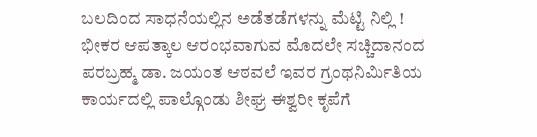ಬಲದಿಂದ ಸಾಧನೆಯಲ್ಲಿನ ಅಡೆತಡೆಗಳನ್ನು ಮೆಟ್ಟಿ ನಿಲ್ಲಿ !
ಭೀಕರ ಆಪತ್ಕಾಲ ಆರಂಭವಾಗುವ ಮೊದಲೇ ಸಚ್ಚಿದಾನಂದ ಪರಬ್ರಹ್ಮ ಡಾ. ಜಯಂತ ಆಠವಲೆ ಇವರ ಗ್ರಂಥನಿರ್ಮಿತಿಯ ಕಾರ್ಯದಲ್ಲಿ ಪಾಲ್ಗೊಂಡು ಶೀಘ್ರ ಈಶ್ವರೀ ಕೃಪೆಗೆ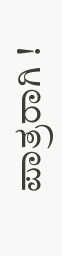ಪಾತ್ರರಾಗಿ !